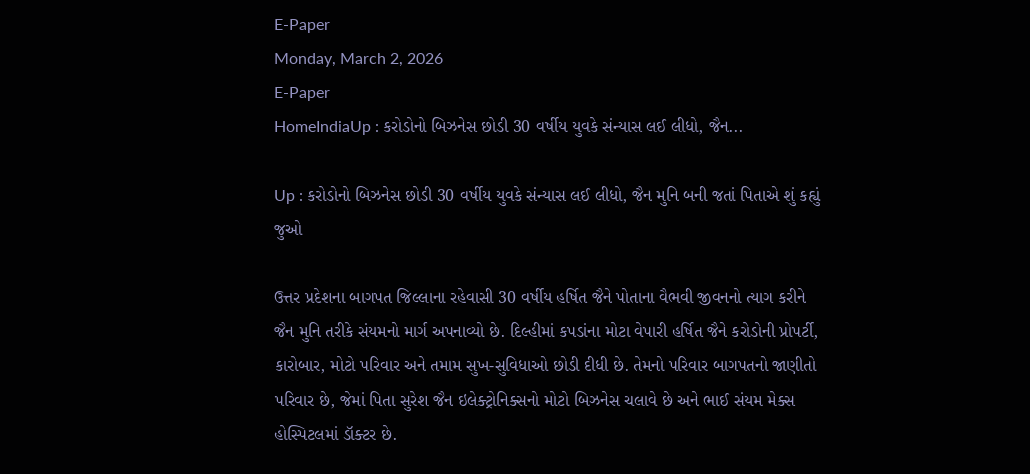E-Paper
Monday, March 2, 2026
E-Paper
HomeIndiaUp : કરોડોનો બિઝનેસ છોડી 30 વર્ષીય યુવકે સંન્યાસ લઈ લીધો, જૈન...

Up : કરોડોનો બિઝનેસ છોડી 30 વર્ષીય યુવકે સંન્યાસ લઈ લીધો, જૈન મુનિ બની જતાં પિતાએ શું કહ્યું જુઓ

ઉત્તર પ્રદેશના બાગપત જિલ્લાના રહેવાસી 30 વર્ષીય હર્ષિત જૈને પોતાના વૈભવી જીવનનો ત્યાગ કરીને જૈન મુનિ તરીકે સંયમનો માર્ગ અપનાવ્યો છે. દિલ્હીમાં કપડાંના મોટા વેપારી હર્ષિત જૈને કરોડોની પ્રોપર્ટી, કારોબાર, મોટો પરિવાર અને તમામ સુખ-સુવિધાઓ છોડી દીધી છે. તેમનો પરિવાર બાગપતનો જાણીતો પરિવાર છે, જેમાં પિતા સુરેશ જૈન ઇલેક્ટ્રોનિક્સનો મોટો બિઝનેસ ચલાવે છે અને ભાઈ સંયમ મેક્સ હોસ્પિટલમાં ડૉક્ટર છે.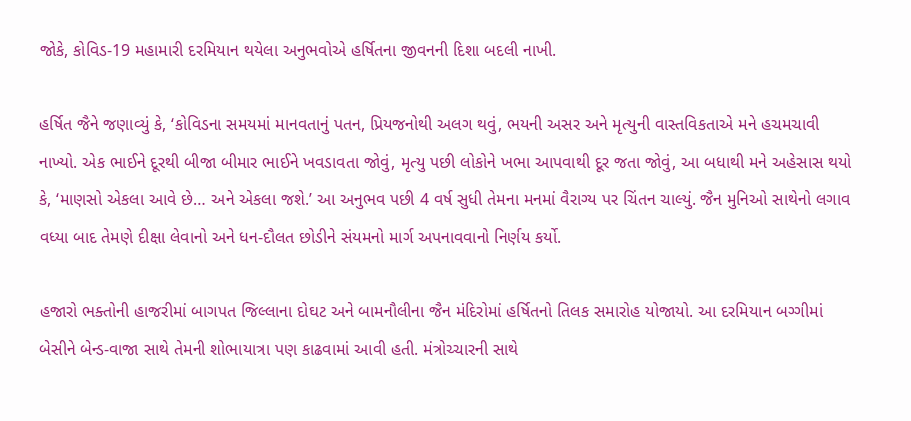જોકે, કોવિડ-19 મહામારી દરમિયાન થયેલા અનુભવોએ હર્ષિતના જીવનની દિશા બદલી નાખી.

હર્ષિત જૈને જણાવ્યું કે, ‘કોવિડના સમયમાં માનવતાનું પતન, પ્રિયજનોથી અલગ થવું, ભયની અસર અને મૃત્યુની વાસ્તવિકતાએ મને હચમચાવી નાખ્યો. એક ભાઈને દૂરથી બીજા બીમાર ભાઈને ખવડાવતા જોવું, મૃત્યુ પછી લોકોને ખભા આપવાથી દૂર જતા જોવું, આ બધાથી મને અહેસાસ થયો કે, ‘માણસો એકલા આવે છે… અને એકલા જશે.’ આ અનુભવ પછી 4 વર્ષ સુધી તેમના મનમાં વૈરાગ્ય પર ચિંતન ચાલ્યું. જૈન મુનિઓ સાથેનો લગાવ વધ્યા બાદ તેમણે દીક્ષા લેવાનો અને ધન-દૌલત છોડીને સંયમનો માર્ગ અપનાવવાનો નિર્ણય કર્યો.

હજારો ભક્તોની હાજરીમાં બાગપત જિલ્લાના દોઘટ અને બામનૌલીના જૈન મંદિરોમાં હર્ષિતનો તિલક સમારોહ યોજાયો. આ દરમિયાન બગ્ગીમાં બેસીને બેન્ડ-વાજા સાથે તેમની શોભાયાત્રા પણ કાઢવામાં આવી હતી. મંત્રોચ્ચારની સાથે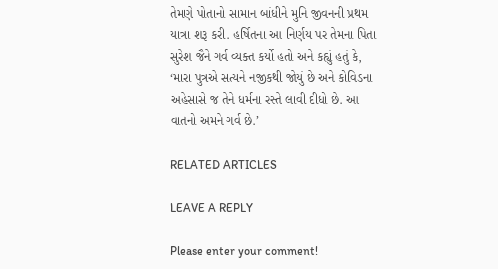તેમણે પોતાનો સામાન બાંધીને મુનિ જીવનની પ્રથમ યાત્રા શરૂ કરી. હર્ષિતના આ નિર્ણય પર તેમના પિતા સુરેશ જૈને ગર્વ વ્યક્ત કર્યો હતો અને કહ્યું હતું કે, ‘મારા પુત્રએ સત્યને નજીકથી જોયું છે અને કોવિડના અહેસાસે જ તેને ધર્મના રસ્તે લાવી દીધો છે. આ વાતનો અમને ગર્વ છે.’

RELATED ARTICLES

LEAVE A REPLY

Please enter your comment!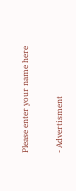Please enter your name here

- Advertisment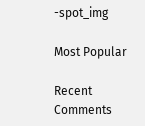-spot_img

Most Popular

Recent Comments